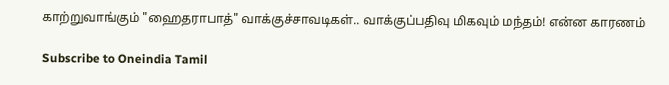காற்றுவாங்கும் "ஹைதராபாத்" வாக்குச்சாவடிகள்.. வாக்குப்பதிவு மிகவும் மந்தம்! என்ன காரணம்

Subscribe to Oneindia Tamil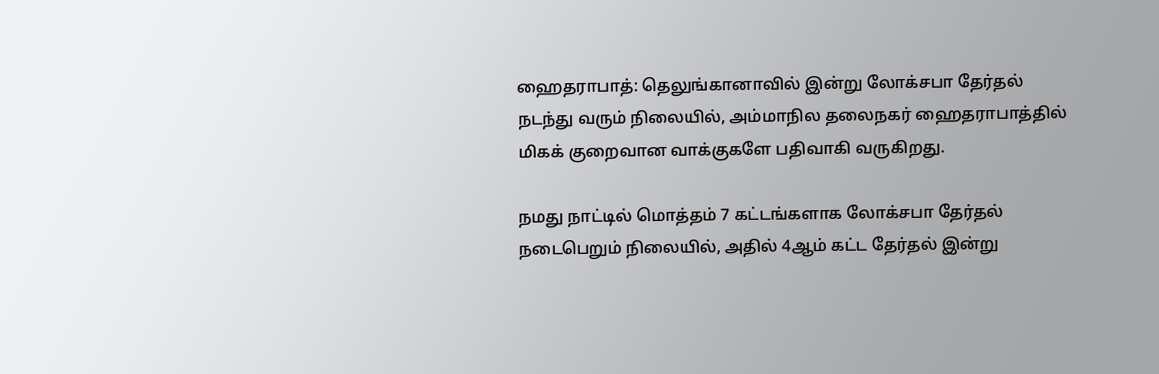ஹைதராபாத்: தெலுங்கானாவில் இன்று லோக்சபா தேர்தல் நடந்து வரும் நிலையில், அம்மாநில தலைநகர் ஹைதராபாத்தில் மிகக் குறைவான வாக்குகளே பதிவாகி வருகிறது.

நமது நாட்டில் மொத்தம் 7 கட்டங்களாக லோக்சபா தேர்தல் நடைபெறும் நிலையில், அதில் 4ஆம் கட்ட தேர்தல் இன்று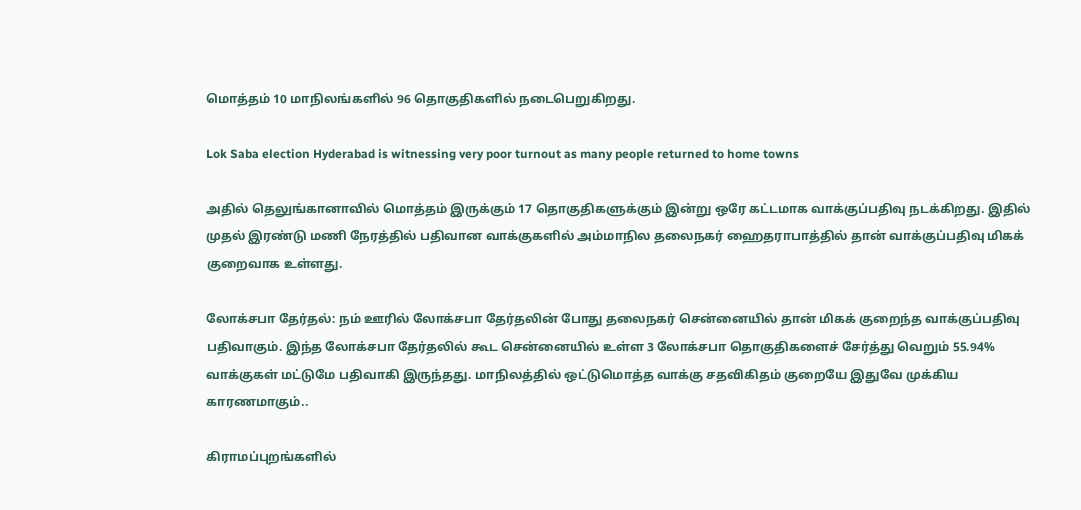மொத்தம் 10 மாநிலங்களில் 96 தொகுதிகளில் நடைபெறுகிறது.

Lok Saba election Hyderabad is witnessing very poor turnout as many people returned to home towns

அதில் தெலுங்கானாவில் மொத்தம் இருக்கும் 17 தொகுதிகளுக்கும் இன்று ஒரே கட்டமாக வாக்குப்பதிவு நடக்கிறது. இதில் முதல் இரண்டு மணி நேரத்தில் பதிவான வாக்குகளில் அம்மாநில தலைநகர் ஹைதராபாத்தில் தான் வாக்குப்பதிவு மிகக் குறைவாக உள்ளது.

லோக்சபா தேர்தல்: நம் ஊரில் லோக்சபா தேர்தலின் போது தலைநகர் சென்னையில் தான் மிகக் குறைந்த வாக்குப்பதிவு பதிவாகும். இந்த லோக்சபா தேர்தலில் கூட சென்னையில் உள்ள 3 லோக்சபா தொகுதிகளைச் சேர்த்து வெறும் 55.94% வாக்குகள் மட்டுமே பதிவாகி இருந்தது. மாநிலத்தில் ஒட்டுமொத்த வாக்கு சதவிகிதம் குறையே இதுவே முக்கிய காரணமாகும்..

கிராமப்புறங்களில்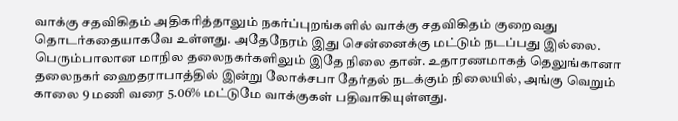வாக்கு சதவிகிதம் அதிகரித்தாலும் நகர்ப்புறங்களில் வாக்கு சதவிகிதம் குறைவது தொடர்கதையாகவே உள்ளது. அதேநேரம் இது சென்னைக்கு மட்டும் நடப்பது இல்லை. பெரும்பாலான மாநில தலைநகர்களிலும் இதே நிலை தான். உதாரணமாகத் தெலுங்கானா தலைநகர் ஹைதராபாத்தில் இன்று லோக்சபா தேர்தல் நடக்கும் நிலையில், அங்கு வெறும் காலை 9 மணி வரை 5.06% மட்டுமே வாக்குகள் பதிவாகியுள்ளது.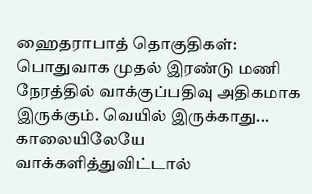ஹைதராபாத் தொகுதிகள்: பொதுவாக முதல் இரண்டு மணி நேரத்தில் வாக்குப்பதிவு அதிகமாக இருக்கும். வெயில் இருக்காது... காலையிலேயே வாக்களித்துவிட்டால்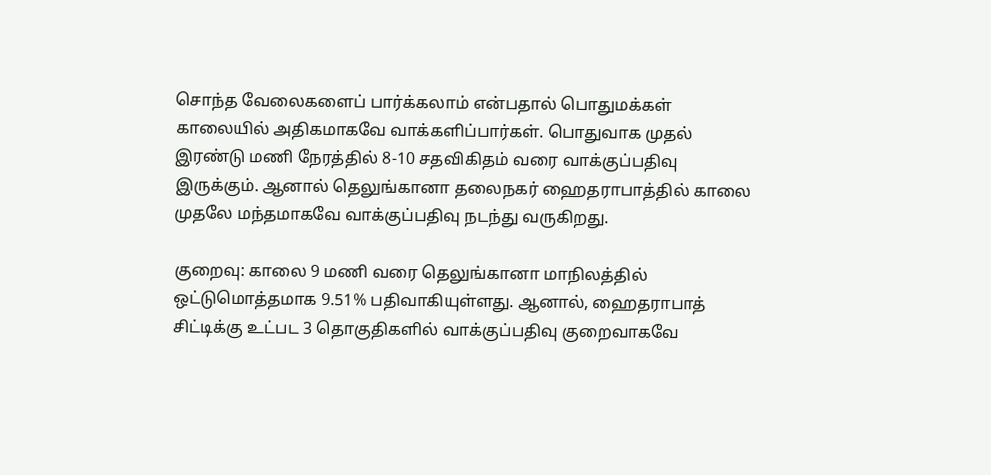சொந்த வேலைகளைப் பார்க்கலாம் என்பதால் பொதுமக்கள் காலையில் அதிகமாகவே வாக்களிப்பார்கள். பொதுவாக முதல் இரண்டு மணி நேரத்தில் 8-10 சதவிகிதம் வரை வாக்குப்பதிவு இருக்கும். ஆனால் தெலுங்கானா தலைநகர் ஹைதராபாத்தில் காலை முதலே மந்தமாகவே வாக்குப்பதிவு நடந்து வருகிறது.

குறைவு: காலை 9 மணி வரை தெலுங்கானா மாநிலத்தில் ஒட்டுமொத்தமாக 9.51% பதிவாகியுள்ளது. ஆனால், ஹைதராபாத் சிட்டிக்கு உட்பட 3 தொகுதிகளில் வாக்குப்பதிவு குறைவாகவே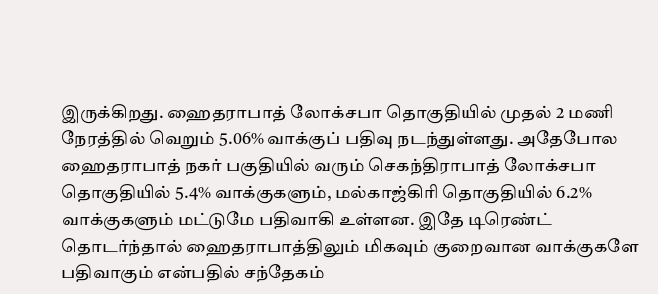இருக்கிறது. ஹைதராபாத் லோக்சபா தொகுதியில் முதல் 2 மணி நேரத்தில் வெறும் 5.06% வாக்குப் பதிவு நடந்துள்ளது. அதேபோல ஹைதராபாத் நகர் பகுதியில் வரும் செகந்திராபாத் லோக்சபா தொகுதியில் 5.4% வாக்குகளும், மல்காஜ்கிரி தொகுதியில் 6.2% வாக்குகளும் மட்டுமே பதிவாகி உள்ளன. இதே டிரெண்ட் தொடர்ந்தால் ஹைதராபாத்திலும் மிகவும் குறைவான வாக்குகளே பதிவாகும் என்பதில் சந்தேகம்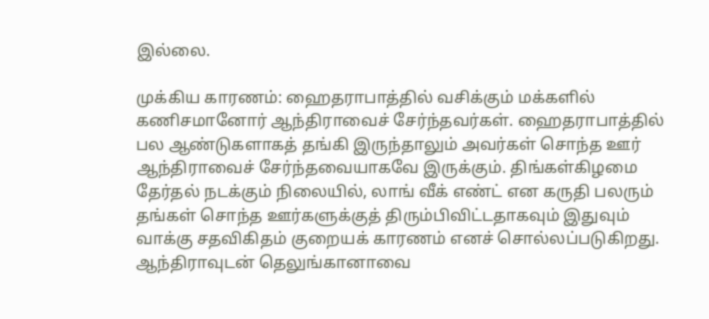இல்லை.

முக்கிய காரணம்: ஹைதராபாத்தில் வசிக்கும் மக்களில் கணிசமானோர் ஆந்திராவைச் சேர்ந்தவர்கள். ஹைதராபாத்தில் பல ஆண்டுகளாகத் தங்கி இருந்தாலும் அவர்கள் சொந்த ஊர் ஆந்திராவைச் சேர்ந்தவையாகவே இருக்கும். திங்கள்கிழமை தேர்தல் நடக்கும் நிலையில், லாங் வீக் எண்ட் என கருதி பலரும் தங்கள் சொந்த ஊர்களுக்குத் திரும்பிவிட்டதாகவும் இதுவும் வாக்கு சதவிகிதம் குறையக் காரணம் எனச் சொல்லப்படுகிறது. ஆந்திராவுடன் தெலுங்கானாவை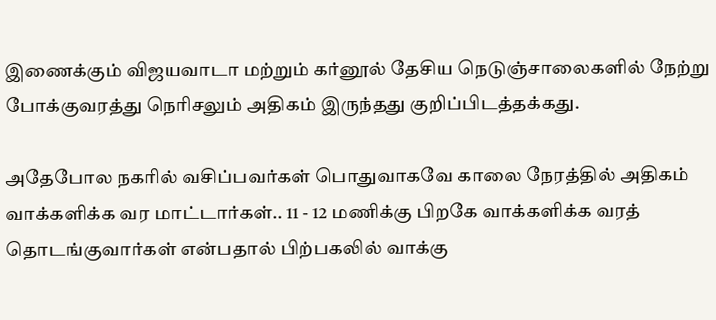இணைக்கும் விஜயவாடா மற்றும் கர்னூல் தேசிய நெடுஞ்சாலைகளில் நேற்று போக்குவரத்து நெரிசலும் அதிகம் இருந்தது குறிப்பிடத்தக்கது.

அதேபோல நகரில் வசிப்பவர்கள் பொதுவாகவே காலை நேரத்தில் அதிகம் வாக்களிக்க வர மாட்டார்கள்.. 11 - 12 மணிக்கு பிறகே வாக்களிக்க வரத் தொடங்குவார்கள் என்பதால் பிற்பகலில் வாக்கு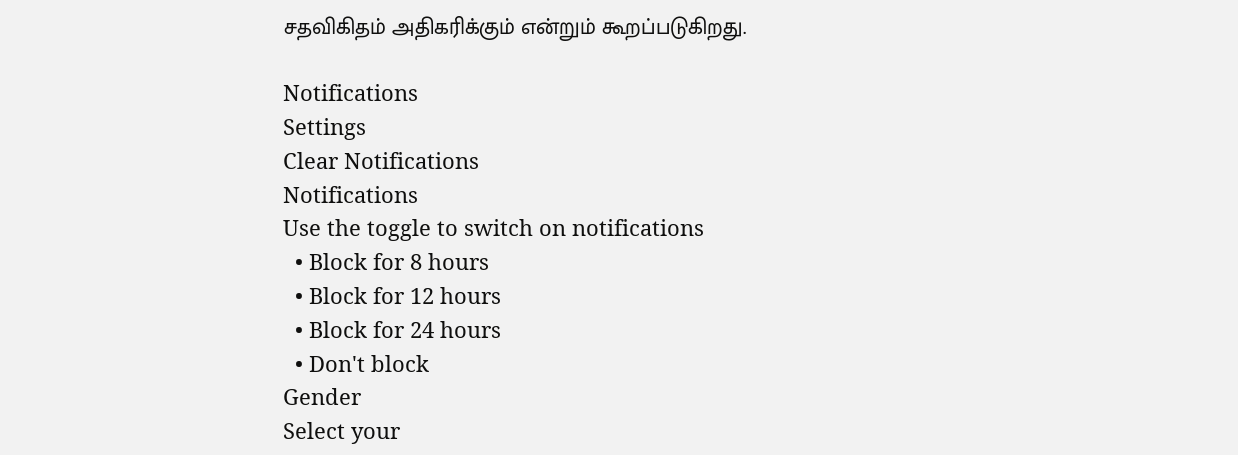சதவிகிதம் அதிகரிக்கும் என்றும் கூறப்படுகிறது.

Notifications
Settings
Clear Notifications
Notifications
Use the toggle to switch on notifications
  • Block for 8 hours
  • Block for 12 hours
  • Block for 24 hours
  • Don't block
Gender
Select your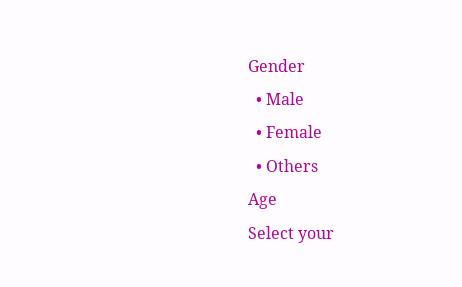Gender
  • Male
  • Female
  • Others
Age
Select your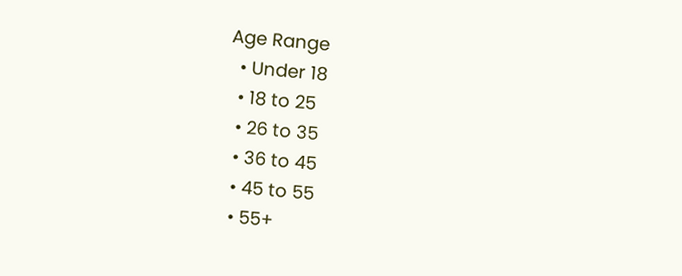Age Range
  • Under 18
  • 18 to 25
  • 26 to 35
  • 36 to 45
  • 45 to 55
  • 55+